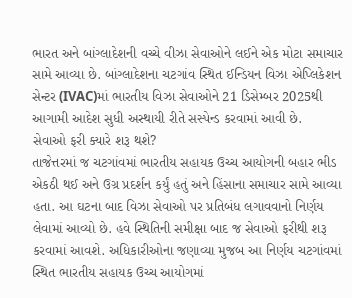ભારત અને બાંગ્લાદેશની વચ્ચે વીઝા સેવાઓને લઈને એક મોટા સમાચાર સામે આવ્યા છે. બાંગ્લાદેશના ચટગાંવ સ્થિત ઈન્ડિયન વિઝા એપ્લિકેશન સેન્ટર (IVAC)માં ભારતીય વિઝા સેવાઓને 21 ડિસેમ્બર 2025થી આગામી આદેશ સુધી અસ્થાયી રીતે સસ્પેન્ડ કરવામાં આવી છે.
સેવાઓ ફરી ક્યારે શરૂ થશે?
તાજેત્તરમાં જ ચટગાંવમાં ભારતીય સહાયક ઉચ્ચ આયોગની બહાર ભીડ એકઠી થઈ અને ઉગ્ર પ્રદર્શન કર્યું હતું અને હિંસાના સમાચાર સામે આવ્યા હતા. આ ઘટના બાદ વિઝા સેવાઓ પર પ્રતિબંધ લગાવવાનો નિર્ણય લેવામાં આવ્યો છે. હવે સ્થિતિની સમીક્ષા બાદ જ સેવાઓ ફરીથી શરૂ કરવામાં આવશે. અધિકારીઓના જણાવ્યા મુજબ આ નિર્ણય ચટગાંવમાં સ્થિત ભારતીય સહાયક ઉચ્ચ આયોગમાં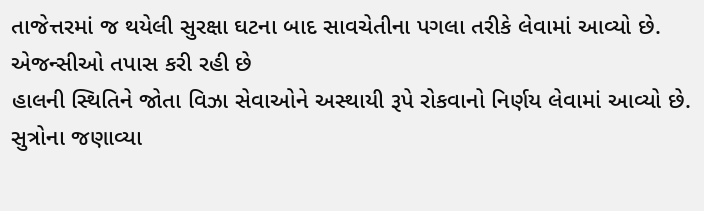તાજેત્તરમાં જ થયેલી સુરક્ષા ઘટના બાદ સાવચેતીના પગલા તરીકે લેવામાં આવ્યો છે.
એજન્સીઓ તપાસ કરી રહી છે
હાલની સ્થિતિને જોતા વિઝા સેવાઓને અસ્થાયી રૂપે રોકવાનો નિર્ણય લેવામાં આવ્યો છે. સુત્રોના જણાવ્યા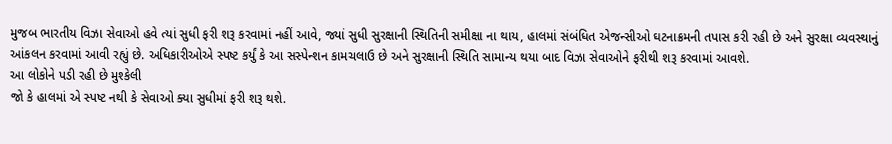મુજબ ભારતીય વિઝા સેવાઓ હવે ત્યાં સુધી ફરી શરૂ કરવામાં નહીં આવે, જ્યાં સુધી સુરક્ષાની સ્થિતિની સમીક્ષા ના થાય, હાલમાં સંબંધિત એજન્સીઓ ઘટનાક્રમની તપાસ કરી રહી છે અને સુરક્ષા વ્યવસ્થાનું આંકલન કરવામાં આવી રહ્યું છે. અધિકારીઓએ સ્પષ્ટ કર્યું કે આ સસ્પેન્શન કામચલાઉ છે અને સુરક્ષાની સ્થિતિ સામાન્ય થયા બાદ વિઝા સેવાઓને ફરીથી શરૂ કરવામાં આવશે.
આ લોકોને પડી રહી છે મુશ્કેલી
જો કે હાલમાં એ સ્પષ્ટ નથી કે સેવાઓ ક્યા સુધીમાં ફરી શરૂ થશે.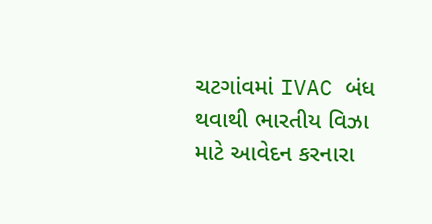ચટગાંવમાં IVAC બંધ થવાથી ભારતીય વિઝા માટે આવેદન કરનારા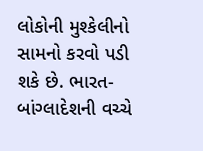લોકોની મુશ્કેલીનો સામનો કરવો પડી શકે છે. ભારત-બાંગ્લાદેશની વચ્ચે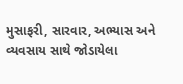મુસાફરી, સારવાર, અભ્યાસ અને વ્યવસાય સાથે જોડાયેલા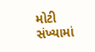મોટી સંખ્યામાં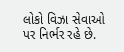લોકો વિઝા સેવાઓ પર નિર્ભર રહે છે.